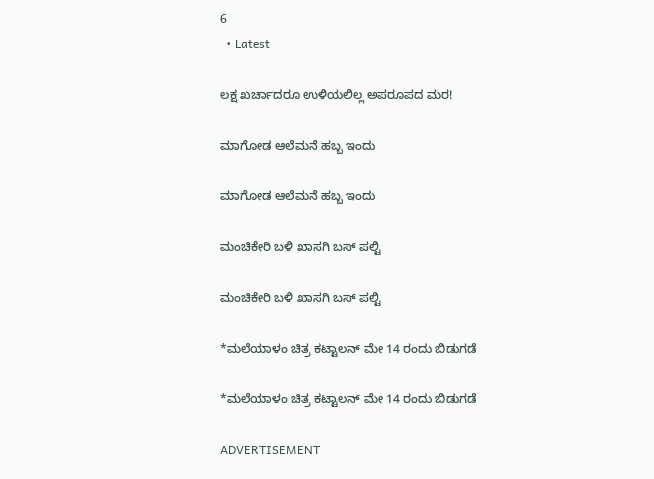6
  • Latest

ಲಕ್ಷ ಖರ್ಚಾದರೂ ಉಳಿಯಲಿಲ್ಲ ಅಪರೂಪದ ಮರ!

ಮಾಗೋಡ ಆಲೆಮನೆ ಹಬ್ಬ ಇಂದು

ಮಾಗೋಡ ಆಲೆಮನೆ ಹಬ್ಬ ಇಂದು

ಮಂಚಿಕೇರಿ‌ ಬಳಿ ಖಾಸಗಿ ಬಸ್ ಪಲ್ಟಿ

ಮಂಚಿಕೇರಿ‌ ಬಳಿ ಖಾಸಗಿ ಬಸ್ ಪಲ್ಟಿ

*ಮಲೆಯಾಳಂ ಚಿತ್ರ ಕಟ್ಟಾಲನ್ ಮೇ 14 ರಂದು ಬಿಡುಗಡೆ

*ಮಲೆಯಾಳಂ ಚಿತ್ರ ಕಟ್ಟಾಲನ್ ಮೇ 14 ರಂದು ಬಿಡುಗಡೆ

ADVERTISEMENT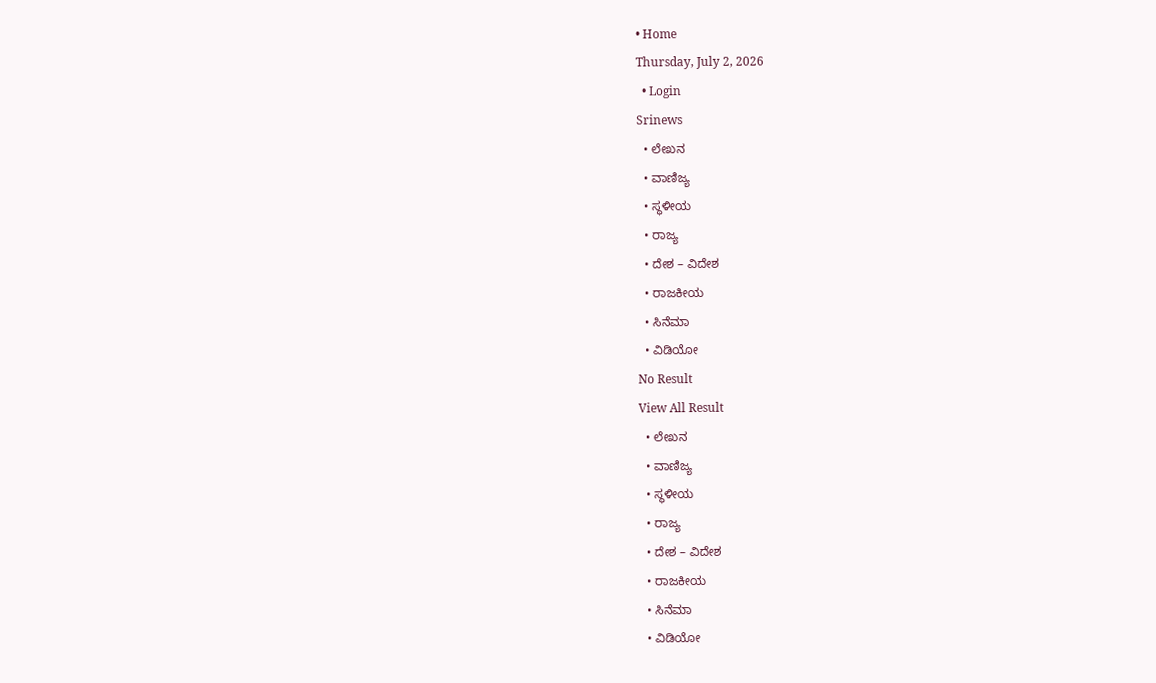• Home
Thursday, July 2, 2026
  • Login
Srinews
  • ಲೇಖನ
  • ವಾಣಿಜ್ಯ
  • ಸ್ಥಳೀಯ
  • ರಾಜ್ಯ
  • ದೇಶ – ವಿದೇಶ
  • ರಾಜಕೀಯ
  • ಸಿನೆಮಾ
  • ವಿಡಿಯೋ
No Result
View All Result
  • ಲೇಖನ
  • ವಾಣಿಜ್ಯ
  • ಸ್ಥಳೀಯ
  • ರಾಜ್ಯ
  • ದೇಶ – ವಿದೇಶ
  • ರಾಜಕೀಯ
  • ಸಿನೆಮಾ
  • ವಿಡಿಯೋ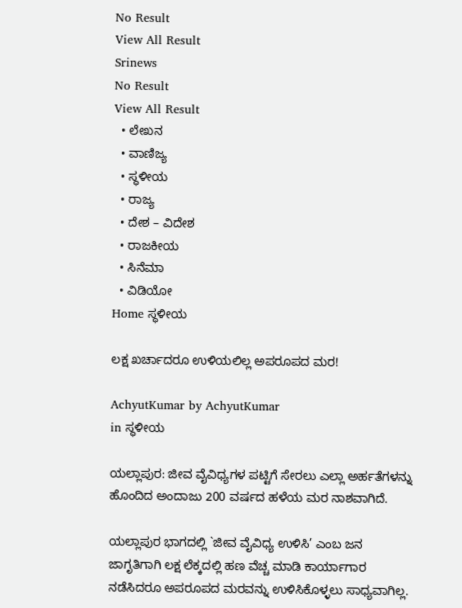No Result
View All Result
Srinews
No Result
View All Result
  • ಲೇಖನ
  • ವಾಣಿಜ್ಯ
  • ಸ್ಥಳೀಯ
  • ರಾಜ್ಯ
  • ದೇಶ – ವಿದೇಶ
  • ರಾಜಕೀಯ
  • ಸಿನೆಮಾ
  • ವಿಡಿಯೋ
Home ಸ್ಥಳೀಯ

ಲಕ್ಷ ಖರ್ಚಾದರೂ ಉಳಿಯಲಿಲ್ಲ ಅಪರೂಪದ ಮರ!

AchyutKumar by AchyutKumar
in ಸ್ಥಳೀಯ

ಯಲ್ಲಾಪುರ: ಜೀವ ವೈವಿಧ್ಯಗಳ ಪಟ್ಟಿಗೆ ಸೇರಲು ಎಲ್ಲಾ ಅರ್ಹತೆಗಳನ್ನು ಹೊಂದಿದ ಅಂದಾಜು 200 ವರ್ಷದ ಹಳೆಯ ಮರ ನಾಶವಾಗಿದೆ.

ಯಲ್ಲಾಪುರ ಭಾಗದಲ್ಲಿ `ಜೀವ ವೈವಿಧ್ಯ ಉಳಿಸಿ’ ಎಂಬ ಜನ ಜಾಗೃತಿಗಾಗಿ ಲಕ್ಷ ಲೆಕ್ಕದಲ್ಲಿ ಹಣ ವೆಚ್ಚ ಮಾಡಿ ಕಾರ್ಯಾಗಾರ ನಡೆಸಿದರೂ ಅಪರೂಪದ ಮರವನ್ನು ಉಳಿಸಿಕೊಳ್ಳಲು ಸಾಧ್ಯವಾಗಿಲ್ಲ.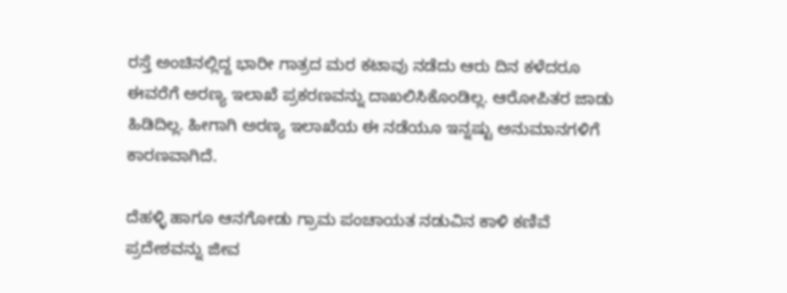ರಸ್ತೆ ಅಂಚಿನಲ್ಲಿದ್ದ ಭಾರೀ ಗಾತ್ರದ ಮರ ಕಟಾವು ನಡೆದು ಆರು ದಿನ ಕಳೆದರೂ ಈವರೆಗೆ ಅರಣ್ಯ ಇಲಾಖೆ ಪ್ರಕರಣವನ್ನು ದಾಖಲಿಸಿಕೊಂಡಿಲ್ಲ. ಆರೋಪಿತರ ಜಾಡು ಹಿಡಿದಿಲ್ಲ. ಹೀಗಾಗಿ ಅರಣ್ಯ ಇಲಾಖೆಯ ಈ ನಡೆಯೂ ಇನ್ನಷ್ಟು ಅನುಮಾನಗಳಿಗೆ ಕಾರಣವಾಗಿದೆ.

ದೆಹಳ್ಳಿ ಹಾಗೂ ಆನಗೋಡು ಗ್ರಾಮ ಪಂಚಾಯತ ನಡುವಿನ ಕಾಳಿ ಕಣಿವೆ ಪ್ರದೇಶವನ್ನು ಜೀವ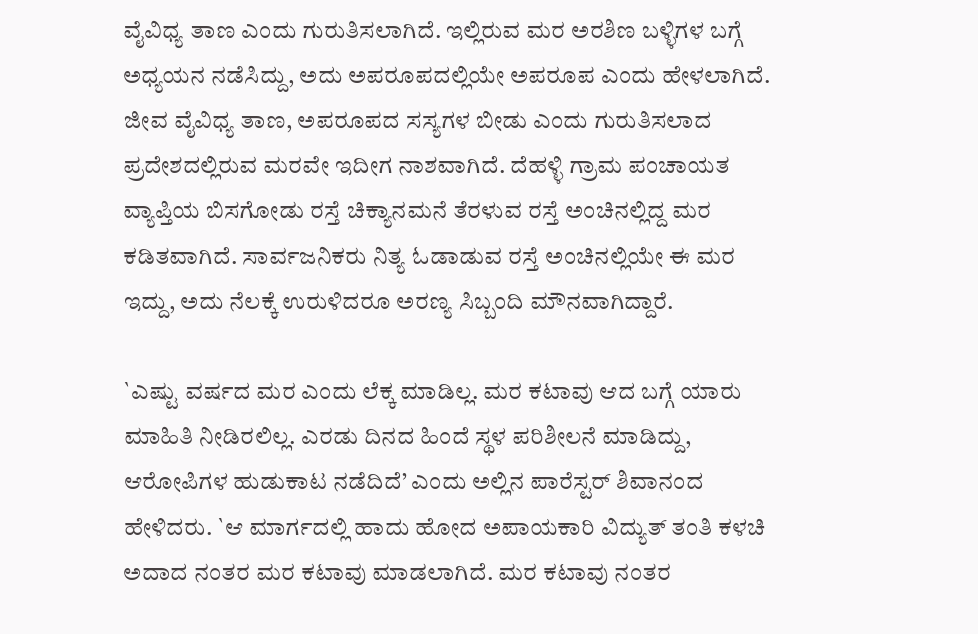ವೈವಿಧ್ಯ ತಾಣ ಎಂದು ಗುರುತಿಸಲಾಗಿದೆ. ಇಲ್ಲಿರುವ ಮರ ಅರಶಿಣ ಬಳ್ಳಿಗಳ ಬಗ್ಗೆ ಅಧ್ಯಯನ ನಡೆಸಿದ್ದು, ಅದು ಅಪರೂಪದಲ್ಲಿಯೇ ಅಪರೂಪ ಎಂದು ಹೇಳಲಾಗಿದೆ. ಜೀವ ವೈವಿಧ್ಯ ತಾಣ, ಅಪರೂಪದ ಸಸ್ಯಗಳ ಬೀಡು ಎಂದು ಗುರುತಿಸಲಾದ ಪ್ರದೇಶದಲ್ಲಿರುವ ಮರವೇ ಇದೀಗ ನಾಶವಾಗಿದೆ. ದೆಹಳ್ಳಿ ಗ್ರಾಮ ಪಂಚಾಯತ ವ್ಯಾಪ್ತಿಯ ಬಿಸಗೋಡು ರಸ್ತೆ ಚಿಕ್ಯಾನಮನೆ ತೆರಳುವ ರಸ್ತೆ ಅಂಚಿನಲ್ಲಿದ್ದ ಮರ ಕಡಿತವಾಗಿದೆ. ಸಾರ್ವಜನಿಕರು ನಿತ್ಯ ಓಡಾಡುವ ರಸ್ತೆ ಅಂಚಿನಲ್ಲಿಯೇ ಈ ಮರ ಇದ್ದು, ಅದು ನೆಲಕ್ಕೆ ಉರುಳಿದರೂ ಅರಣ್ಯ ಸಿಬ್ಬಂದಿ ಮೌನವಾಗಿದ್ದಾರೆ.

`ಎಷ್ಟು ವರ್ಷದ ಮರ ಎಂದು ಲೆಕ್ಕ ಮಾಡಿಲ್ಲ. ಮರ ಕಟಾವು ಆದ ಬಗ್ಗೆ ಯಾರು ಮಾಹಿತಿ ನೀಡಿರಲಿಲ್ಲ. ಎರಡು ದಿನದ ಹಿಂದೆ ಸ್ಥಳ ಪರಿಶೀಲನೆ ಮಾಡಿದ್ದು, ಆರೋಪಿಗಳ ಹುಡುಕಾಟ ನಡೆದಿದೆ’ ಎಂದು ಅಲ್ಲಿನ ಪಾರೆಸ್ಟರ್ ಶಿವಾನಂದ ಹೇಳಿದರು. `ಆ ಮಾರ್ಗದಲ್ಲಿ ಹಾದು ಹೋದ ಅಪಾಯಕಾರಿ ವಿದ್ಯುತ್ ತಂತಿ ಕಳಚಿ ಅದಾದ ನಂತರ ಮರ ಕಟಾವು ಮಾಡಲಾಗಿದೆ. ಮರ ಕಟಾವು ನಂತರ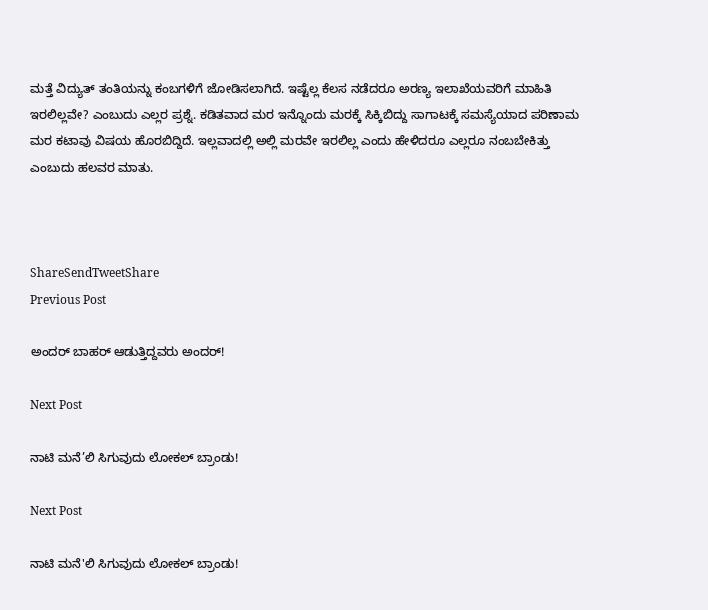ಮತ್ತೆ ವಿದ್ಯುತ್ ತಂತಿಯನ್ನು ಕಂಬಗಳಿಗೆ ಜೋಡಿಸಲಾಗಿದೆ. ಇಷ್ಟೆಲ್ಲ ಕೆಲಸ ನಡೆದರೂ ಅರಣ್ಯ ಇಲಾಖೆಯವರಿಗೆ ಮಾಹಿತಿ ಇರಲಿಲ್ಲವೇ? ಎಂಬುದು ಎಲ್ಲರ ಪ್ರಶ್ನೆ. ಕಡಿತವಾದ ಮರ ಇನ್ನೊಂದು ಮರಕ್ಕೆ ಸಿಕ್ಕಿಬಿದ್ದು ಸಾಗಾಟಕ್ಕೆ ಸಮಸ್ಯೆಯಾದ ಪರಿಣಾಮ ಮರ ಕಟಾವು ವಿಷಯ ಹೊರಬಿದ್ದಿದೆ. ಇಲ್ಲವಾದಲ್ಲಿ ಅಲ್ಲಿ ಮರವೇ ಇರಲಿಲ್ಲ ಎಂದು ಹೇಳಿದರೂ ಎಲ್ಲರೂ ನಂಬಬೇಕಿತ್ತು ಎಂಬುದು ಹಲವರ ಮಾತು.



ShareSendTweetShare
Previous Post

ಅಂದರ್ ಬಾಹರ್ ಆಡುತ್ತಿದ್ದವರು ಅಂದರ್!

Next Post

ನಾಟಿ ಮನೆ’ಲಿ ಸಿಗುವುದು ಲೋಕಲ್ ಬ್ರಾಂಡು!

Next Post

ನಾಟಿ ಮನೆ'ಲಿ ಸಿಗುವುದು ಲೋಕಲ್ ಬ್ರಾಂಡು!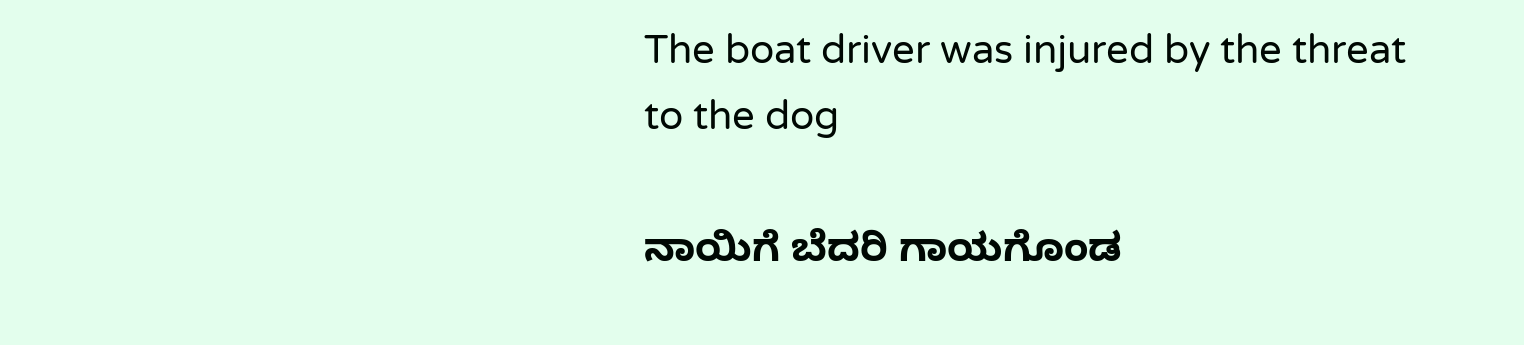The boat driver was injured by the threat to the dog

ನಾಯಿಗೆ ಬೆದರಿ ಗಾಯಗೊಂಡ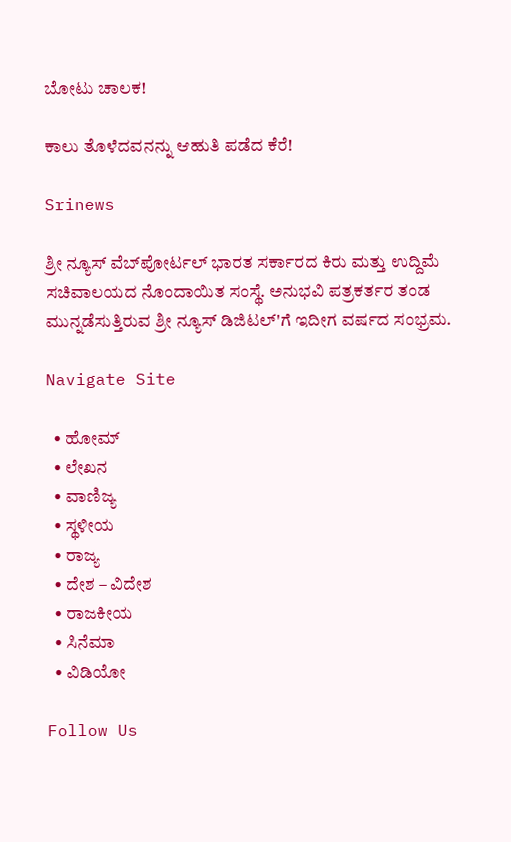ಬೋಟು ಚಾಲಕ!

ಕಾಲು ತೊಳೆದವನನ್ನು ಆಹುತಿ ಪಡೆದ ಕೆರೆ!

Srinews

ಶ್ರೀ ನ್ಯೂಸ್ ವೆಬ್‌ಪೋರ್ಟಲ್ ಭಾರತ ಸರ್ಕಾರದ ಕಿರು ಮತ್ತು ಉದ್ದಿಮೆ ಸಚಿವಾಲಯದ ನೊಂದಾಯಿತ ಸಂಸ್ಥೆ. ಅನುಭವಿ ಪತ್ರಕರ್ತರ ತಂಡ ಮುನ್ನಡೆಸುತ್ತಿರುವ ಶ್ರೀ ನ್ಯೂಸ್ ಡಿಜಿಟಲ್'ಗೆ ಇದೀಗ ವರ್ಷದ ಸಂಭ್ರಮ.

Navigate Site

  • ಹೋಮ್
  • ಲೇಖನ
  • ವಾಣಿಜ್ಯ
  • ಸ್ಥಳೀಯ
  • ರಾಜ್ಯ
  • ದೇಶ – ವಿದೇಶ
  • ರಾಜಕೀಯ
  • ಸಿನೆಮಾ
  • ವಿಡಿಯೋ

Follow Us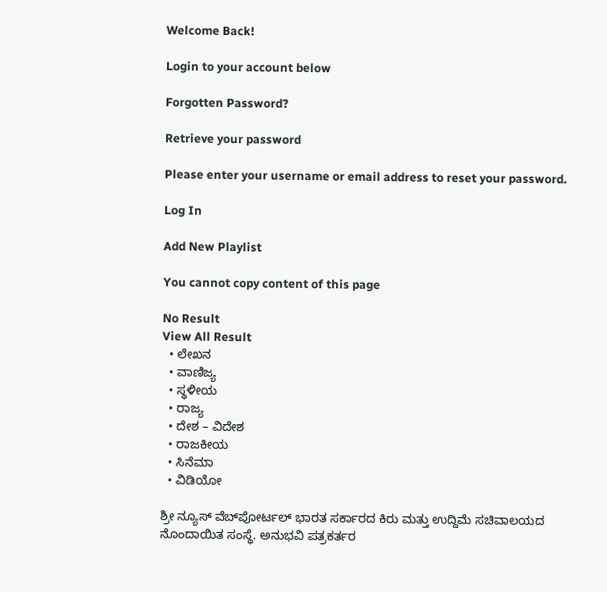Welcome Back!

Login to your account below

Forgotten Password?

Retrieve your password

Please enter your username or email address to reset your password.

Log In

Add New Playlist

You cannot copy content of this page

No Result
View All Result
  • ಲೇಖನ
  • ವಾಣಿಜ್ಯ
  • ಸ್ಥಳೀಯ
  • ರಾಜ್ಯ
  • ದೇಶ – ವಿದೇಶ
  • ರಾಜಕೀಯ
  • ಸಿನೆಮಾ
  • ವಿಡಿಯೋ

ಶ್ರೀ ನ್ಯೂಸ್ ವೆಬ್‌ಪೋರ್ಟಲ್ ಭಾರತ ಸರ್ಕಾರದ ಕಿರು ಮತ್ತು ಉದ್ದಿಮೆ ಸಚಿವಾಲಯದ ನೊಂದಾಯಿತ ಸಂಸ್ಥೆ. ಅನುಭವಿ ಪತ್ರಕರ್ತರ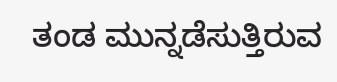ತಂಡ ಮುನ್ನಡೆಸುತ್ತಿರುವ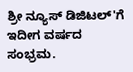ಶ್ರೀ ನ್ಯೂಸ್ ಡಿಜಿಟಲ್'ಗೆ ಇದೀಗ ವರ್ಷದ ಸಂಭ್ರಮ.